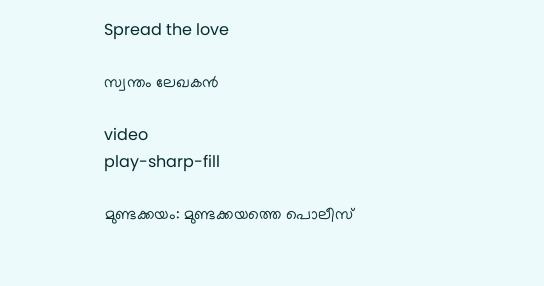Spread the love

സ്വന്തം ലേഖകന്‍

video
play-sharp-fill

മുണ്ടക്കയം: മുണ്ടക്കയത്തെ പൊലീസ്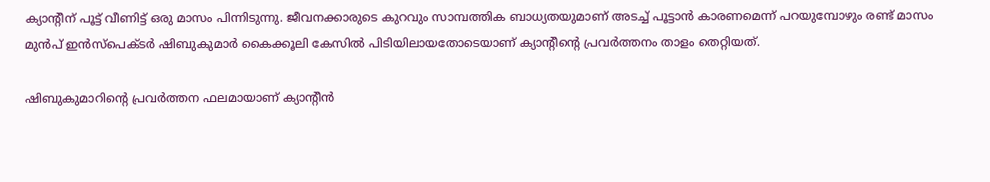ക്യാന്റീന് പൂട്ട് വീണിട്ട് ഒരു മാസം പിന്നിടുന്നു. ജീവനക്കാരുടെ കുറവും സാമ്പത്തിക ബാധ്യതയുമാണ് അടച്ച് പൂട്ടാന്‍ കാരണമെന്ന് പറയുമ്പോഴും രണ്ട് മാസം മുന്‍പ് ഇന്‍സ്‌പെക്ടര്‍ ഷിബുകുമാര്‍ കൈക്കൂലി കേസില്‍ പിടിയിലായതോടെയാണ് ക്യാന്റീന്റെ പ്രവര്‍ത്തനം താളം തെറ്റിയത്.

ഷിബുകുമാറിന്റെ പ്രവര്‍ത്തന ഫലമായാണ് ക്യാന്റീന്‍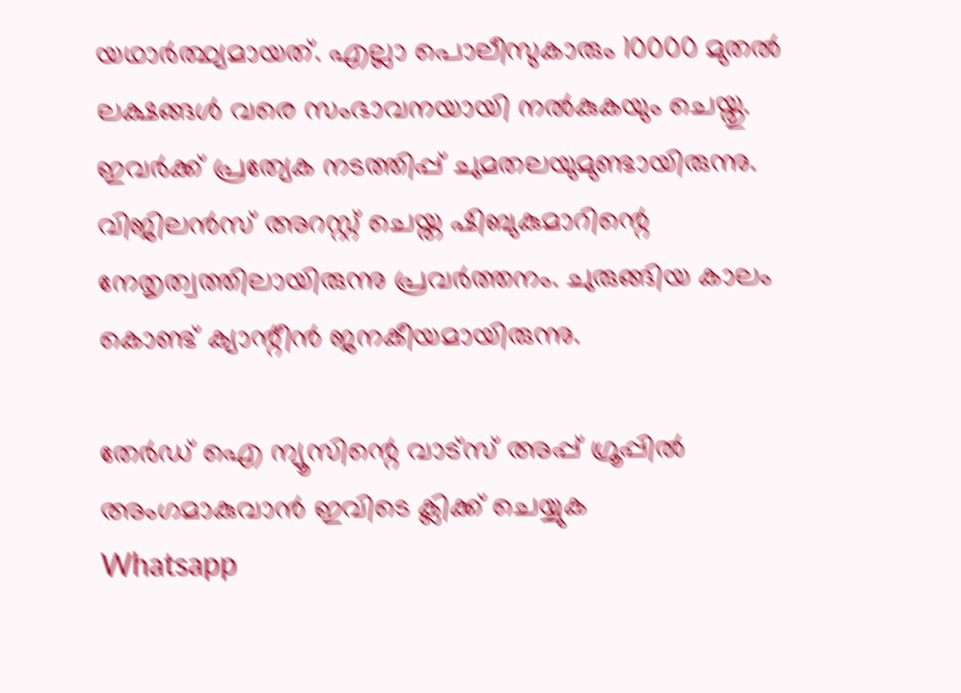യഥാര്‍ത്ഥ്യമായത്. എല്ലാ പൊലീസുകാരും 10000 മുതല്‍ ലക്ഷങ്ങള്‍ വരെ സംഭാവനയായി നല്‍കുകയും ചെയ്തു. ഇവര്‍ക്ക് പ്രത്യേക നടത്തിപ്പ് ചുമതലയുമുണ്ടായിരുന്നു. വിജിലന്‍സ് അറസ്റ്റ് ചെയ്ത ഷിബുകുമാറിന്റെ നേതൃത്വത്തിലായിരുന്നു പ്രവര്‍ത്തനം. ചുരുങ്ങിയ കാലം കൊണ്ട് ക്യാന്റീന്‍ ജനകീയമായിരുന്നു.

തേർഡ് ഐ ന്യൂസിന്റെ വാട്സ് അപ്പ് ഗ്രൂപ്പിൽ അംഗമാകുവാൻ ഇവിടെ ക്ലിക്ക് ചെയ്യുക
Whatsapp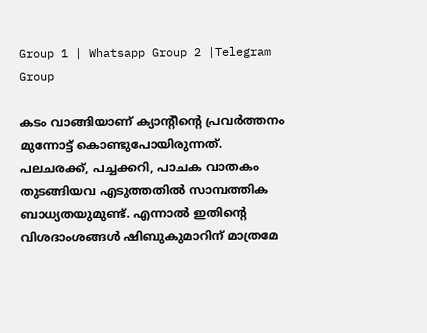Group 1 | Whatsapp Group 2 |Telegram Group

കടം വാങ്ങിയാണ് ക്യാന്റീന്റെ പ്രവര്‍ത്തനം മുന്നോട്ട് കൊണ്ടുപോയിരുന്നത്. പലചരക്ക്, പച്ചക്കറി, പാചക വാതകം തുടങ്ങിയവ എടുത്തതില്‍ സാമ്പത്തിക ബാധ്യതയുമുണ്ട്. എന്നാല്‍ ഇതിന്റെ വിശദാംശങ്ങള്‍ ഷിബുകുമാറിന് മാത്രമേ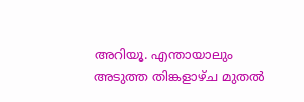അറിയൂ. എന്തായാലും അടുത്ത തിങ്കളാഴ്ച മുതല്‍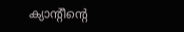ക്യാന്റീന്റെ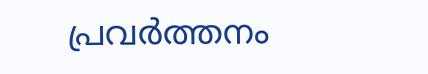പ്രവര്‍ത്തനം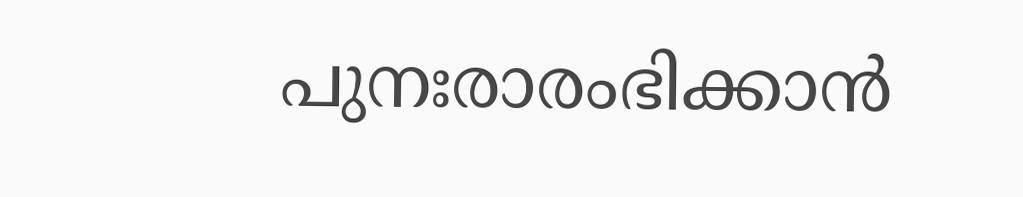പുനഃരാരംഭിക്കാന്‍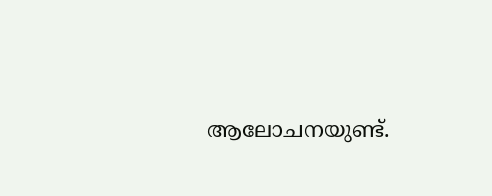ആലോചനയുണ്ട്.